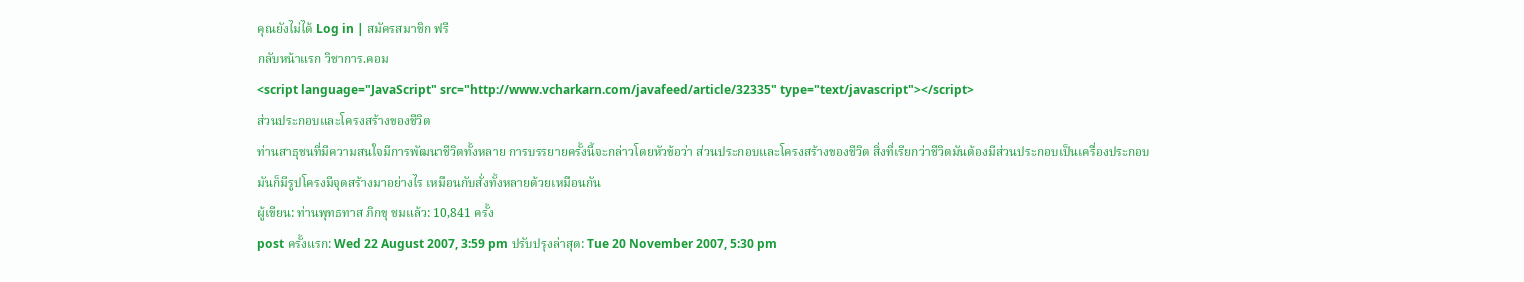คุณยังไม่ได้ Log in | สมัครสมาชิก ฟรี
กลับหน้าแรก วิชาการ.คอม
<script language="JavaScript" src="http://www.vcharkarn.com/javafeed/article/32335" type="text/javascript"></script>
ส่วนประกอบและโครงสร้างของชีวิต
ท่านสาธุชนที่มีความสนใจมีการพัฒนาชีวิตทั้งหลาย การบรรยายครั้งนี้จะกล่าวโดยหัวข้อว่า ส่วนประกอบและโครงสร้างของชีวิต สิ่งที่เรียกว่าชีวิตมันต้องมีส่วนประกอบเป็นเครื่องประกอบมันก็มีรูปโครงมีจุดสร้างมาอย่างไร เหมือนกับสั่งทั้งหลายด้วยเหมือนกัน
ผู้เขียน: ท่านพุทธทาส ภิกขุ ชมแล้ว: 10,841 ครั้ง
post ครั้งแรก: Wed 22 August 2007, 3:59 pm ปรับปรุงล่าสุด: Tue 20 November 2007, 5:30 pm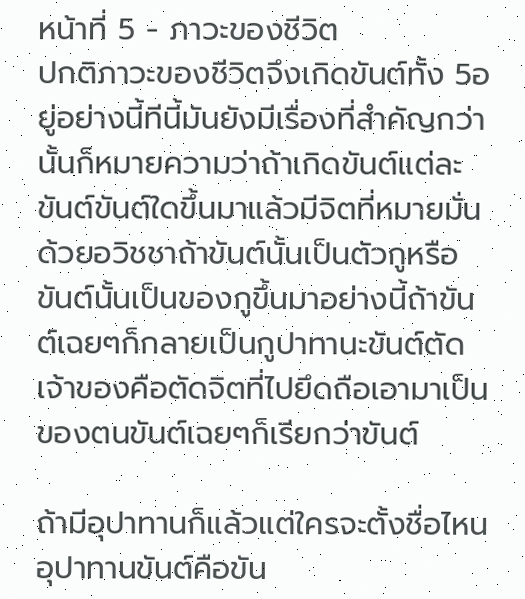หน้าที่ 5 - ภาวะของชีวิต
ปกติภาวะของชีวิตจึงเกิดขันต์ทั้ง 5อยู่อย่างนี้ทีนี้มันยังมีเรื่องที่สำคัญกว่านั้นก็หมายความว่าถ้าเกิดขันต์แต่ละขันต์ขันต์ใดขึ้นมาแล้วมีจิตที่หมายมั่นด้วยอวิชชาถ้าขันต์นั้นเป็นตัวกูหรือขันต์นั้นเป็นของกูขึ้นมาอย่างนี้ถ้าขันต์เฉยๆก็กลายเป็นกูปาทานะขันต์ตัดเจ้าของคือตัดจิตที่ไปยึดถือเอามาเป็นของตนขันต์เฉยๆก็เรียกว่าขันต์

ถ้ามีอุปาทานก็แล้วแต่ใครจะตั้งชื่อไหนอุปาทานขันต์คือขัน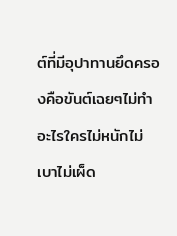ต์ที่มีอุปาทานยึดครองคือขันต์เฉยๆไม่ทำอะไรใครไม่หนักไม่เบาไม่เผ็ด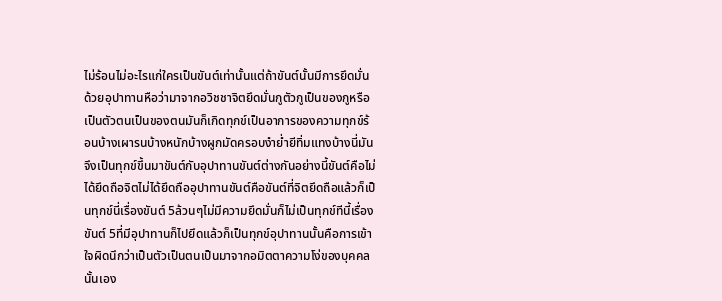ไม่ร้อนไม่อะไรแก่ใครเป็นขันต์เท่านั้นแต่ถ้าขันต์นั้นมีการยึดมั่นด้วยอุปาทานหือว่ามาจากอวิชชาจิตยึดมั่นกูตัวกูเป็นของกูหรือเป็นตัวตนเป็นของตนมันก็เกิดทุกข์เป็นอาการของความทุกข์ร้อนบ้างเผารนบ้างหนักบ้างผูกมัดครอบงำย่ำยีทิ่มแทงบ้างนี่มันจึงเป็นทุกข์ขึ้นมาขันต์กับอุปาทานขันต์ต่างกันอย่างนี้ขันต์คือไม่ได้ยึดถือจิตไม่ได้ยึดถืออุปาทานขันต์คือขันต์ที่จิตยึดถือแล้วก็เป็นทุกข์นี่เรื่องขันต์ 5ล้วนๆไม่มีความยึดมั่นก็ไม่เป็นทุกข์ทีนี้เรื่องขันต์ 5ที่มีอุปาทานก็ไปยึดแล้วก็เป็นทุกข์อุปาทานนั้นคือการเข้าใจผิดนึกว่าเป็นตัวเป็นตนเป็นมาจากอมิตตาความโง่ของบุคคลนั้นเอง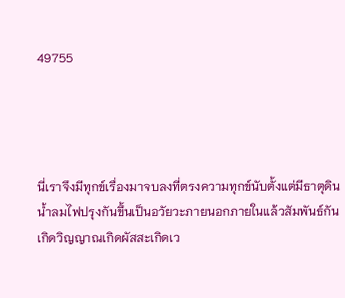49755




นี่เราจึงมีทุกข์เรื่องมาจบลงที่ตรงความทุกข์นับตั้งแต่มีธาตุดินน้ำลมไฟปรุงกันขึ้นเป็นอวัยวะภายนอกภายในแล้วสัมพันธ์กันเกิดวิญญาณเกิดผัสสะเกิดเว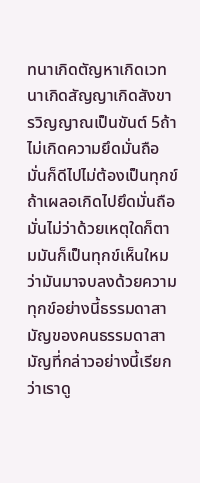ทนาเกิดตัญหาเกิดเวทนาเกิดสัญญาเกิดสังขารวิญญาณเป็นขันต์ 5ถ้าไม่เกิดความยึดมั่นถือมั่นก็ดีไปไม่ต้องเป็นทุกข์ถ้าเผลอเกิดไปยึดมั่นถือมั่นไม่ว่าด้วยเหตุใดก็ตามมันก็เป็นทุกข์เห็นใหมว่ามันมาจบลงด้วยความทุกข์อย่างนี้ธรรมดาสามัญของคนธรรมดาสามัญที่กล่าวอย่างนี้เรียกว่าเราดู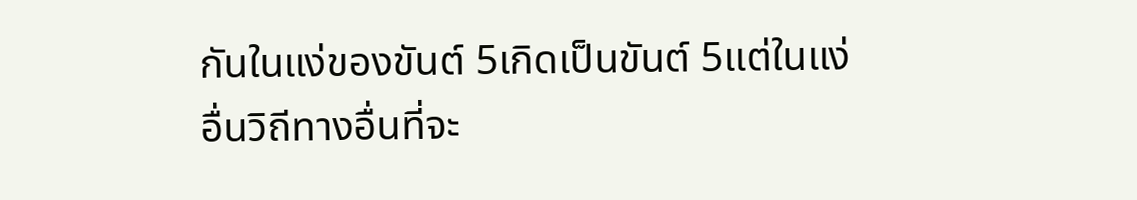กันในแง่ของขันต์ 5เกิดเป็นขันต์ 5แต่ในแง่อื่นวิถีทางอื่นที่จะ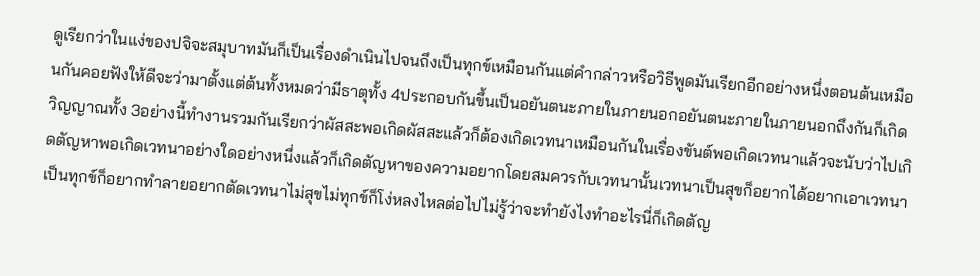ดูเรียกว่าในแง่ของปจิจะสมุบาทมันก็เป็นเรื่องดำเนินไปจนถึงเป็นทุกข์เหมือนกันแต่คำกล่าวหรือวิธีพูดมันเรียกอีกอย่างหนึ่งตอนต้นเหมือนกันคอยฟังให้ดีจะว่ามาตั้งแต่ต้นทั้งหมดว่ามีธาตุทั้ง 4ประกอบกันขึ้นเป็นอยันตนะภายในภายนอกอยันตนะภายในภายนอกถึงกันก็เกิดวิญญาณทั้ง 3อย่างนี้ทำงานรวมกันเรียกว่าผัสสะพอเกิดผัสสะแล้วก็ต้องเกิดเวทนาเหมือนกันในเรื่องขันต์พอเกิดเวทนาแล้วจะนับว่าไปเกิดตัญหาพอเกิดเวทนาอย่างใดอย่างหนึ่งแล้วก็เกิดตัญหาของความอยากโดยสมควรกับเวทนานั้นเวทนาเป็นสุขก็อยากได้อยากเอาเวทนาเป็นทุกข์ก็อยากทำลายอยากตัดเวทนาไม่สุขไม่ทุกข์ก็โง่หลงไหลต่อไปไม่รู้ว่าจะทำยังไงทำอะไรนี่ก็เกิดตัญ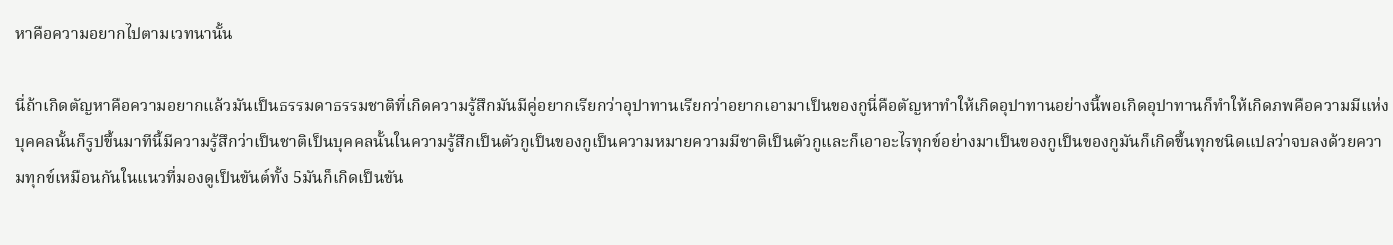หาคือความอยากไปตามเวทนานั้น

นี่ถ้าเกิดตัญหาคือความอยากแล้วมันเป็นธรรมดาธรรมชาติที่เกิดความรู้สึกมันมีคู่อยากเรียกว่าอุปาทานเรียกว่าอยากเอามาเป็นของกูนี่คือตัญหาทำให้เกิดอุปาทานอย่างนี้พอเกิดอุปาทานก็ทำให้เกิดภพคือความมีแห่งบุคคลนั้นก็รูปขึ้นมาทีนี้มีความรู้สึกว่าเป็นชาติเป็นบุคคลนั้นในความรู้สึกเป็นตัวกูเป็นของกูเป็นความหมายความมีชาติเป็นตัวกูและก็เอาอะไรทุกข์อย่างมาเป็นของกูเป็นของกูมันก็เกิดขึ้นทุกชนิดแปลว่าจบลงด้วยความทุกข์เหมือนกันในแนวที่มองดูเป็นขันต์ทั้ง 5มันก็เกิดเป็นขัน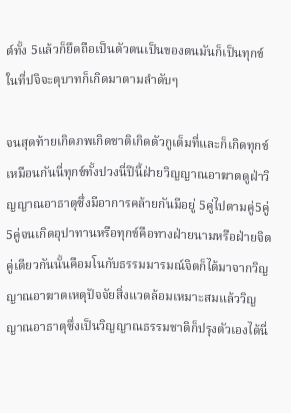ต์ทั้ง 5แล้วก็ยึดถือเป็นตัวตนเป็นของตนมันก็เป็นทุกข์ในที่ปจิจะตุบาทก็เกิดมาตามลำดับๆ

จนสุดท้ายเกิดภพเกิดชาติเกิดตัวกูเต็มที่และก็เกิดทุกข์เหมือนกันนี่ทุกข์ทั้งปวงนี่ปีนี้ฝ่ายวิญญาณอาฆาตดูฝ่าวิญญาณอาธาตุซึ่งมีอาการคล้ายกันมีอยู่ 5คู่ไปตามคู่5คู่ 5คู่จนเกิดอุปาทานหรือทุกข์คือทางฝ่ายนามหรือฝ่ายจิตคู่เดียวกันนั้นคือมโนกับธรรมมารมณ์จิตก็ได้มาจากวิญญาณอาฆาตเหตุปัจจัยสิ่งแวดล้อมเหมาะสมแล้ววิญญาณอาธาตุซึ่งเป็นวิญญาณธรรมชาติก็ปรุงตัวเองได้นี่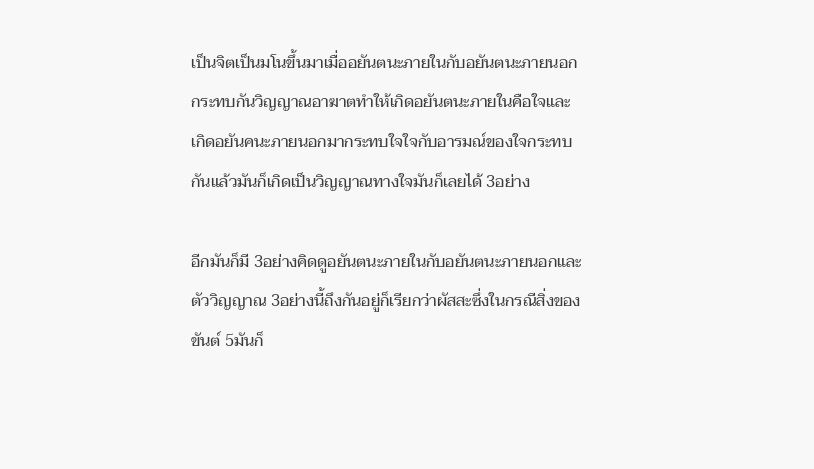เป็นจิตเป็นมโนขึ้นมาเมื่ออยันตนะภายในกับอยันตนะภายนอกกระทบกันวิญญาณอาฆาตทำให้เกิดอยันตนะภายในคือใจและเกิดอยันคนะภายนอกมากระทบใจใจกับอารมณ์ของใจกระทบกันแล้วมันก็เกิดเป็นวิญญาณทางใจมันก็เลยได้ 3อย่าง

อีกมันก็มี 3อย่างคิดดูอยันตนะภายในกับอยันตนะภายนอกและตัววิญญาณ 3อย่างนี้ถึงกันอยู่ก็เรียกว่าผัสสะซึ่งในกรณีสิ่งของขันต์ 5มันก็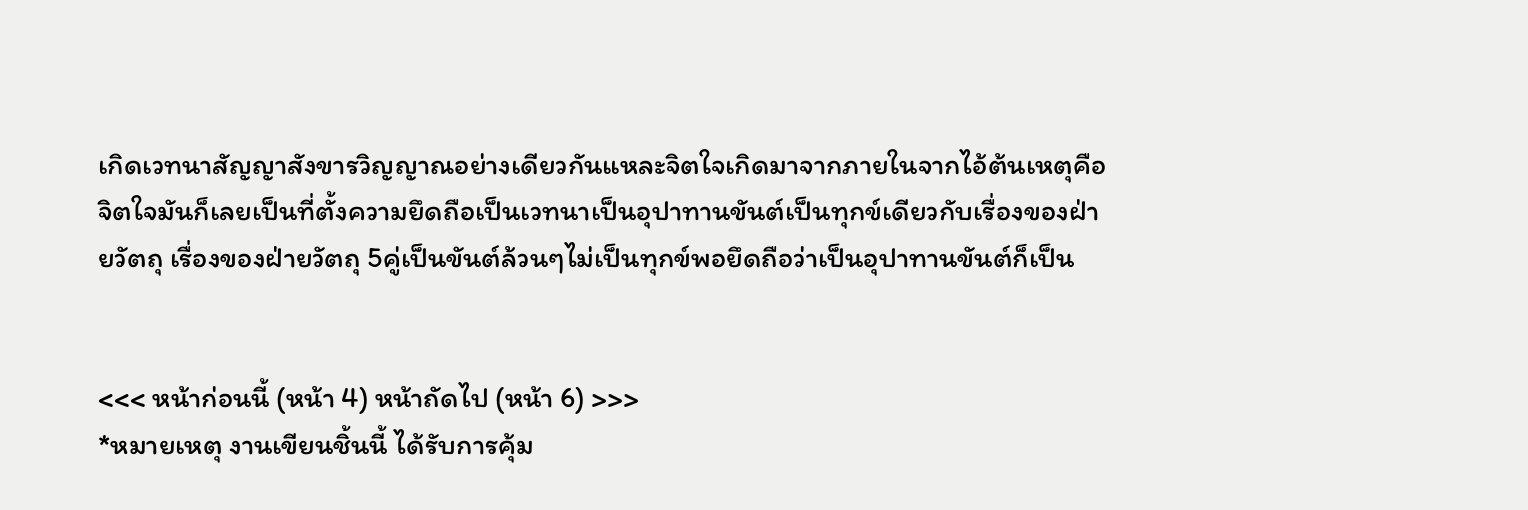เกิดเวทนาสัญญาสังขารวิญญาณอย่างเดียวกันแหละจิตใจเกิดมาจากภายในจากไอ้ต้นเหตุคือจิตใจมันก็เลยเป็นที่ตั้งความยึดถือเป็นเวทนาเป็นอุปาทานขันต์เป็นทุกข์เดียวกับเรื่องของฝ่ายวัตถุ เรื่องของฝ่ายวัตถุ 5คู่เป็นขันต์ล้วนๆไม่เป็นทุกข์พอยึดถือว่าเป็นอุปาทานขันต์ก็เป็น


<<< หน้าก่อนนี้ (หน้า 4) หน้าถัดไป (หน้า 6) >>>
*หมายเหตุ งานเขียนชิ้นนี้ ได้รับการคุ้ม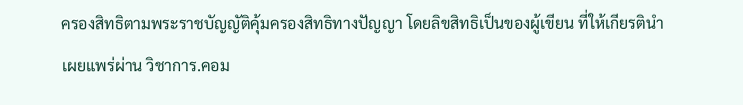ครองสิทธิตามพระราชบัญญัติคุ้มครองสิทธิทางปัญญา โดยลิขสิทธิเป็นของผู้เขียน ที่ให้เกียรตินำเผยแพร่ผ่าน วิชาการ.คอม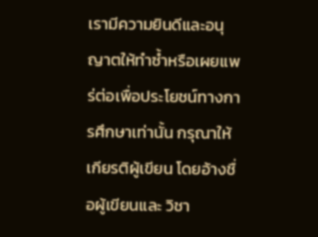เรามีความยินดีและอนุญาตให้ทำซ้ำหรือเผยแพร่ต่อเพื่อประโยชน์ทางการศึกษาเท่านั้น กรุณาให้เกียรติผู้เขียน โดยอ้างชื่อผู้เขียนและ วิชา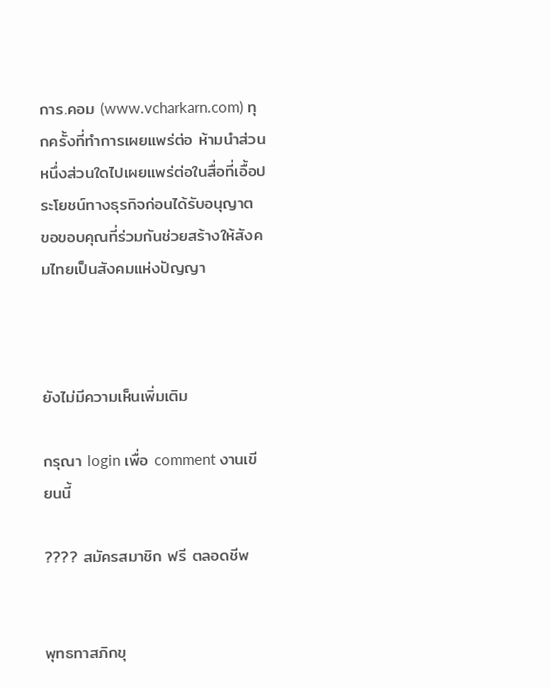การ.คอม (www.vcharkarn.com) ทุกครั้งที่ทำการเผยแพร่ต่อ ห้ามนำส่วนหนึ่งส่วนใดไปเผยแพร่ต่อในสื่อที่เอื้อประโยชน์ทางธุรกิจก่อนได้รับอนุญาต ขอขอบคุณที่ร่วมกันช่วยสร้างให้สังคมไทยเป็นสังคมแห่งปัญญา



ยังไม่มีความเห็นเพิ่มเติม

กรุณา login เพื่อ comment งานเขียนนี้

???? สมัครสมาชิก ฟรี ตลอดชีพ


พุทธทาสภิกขุ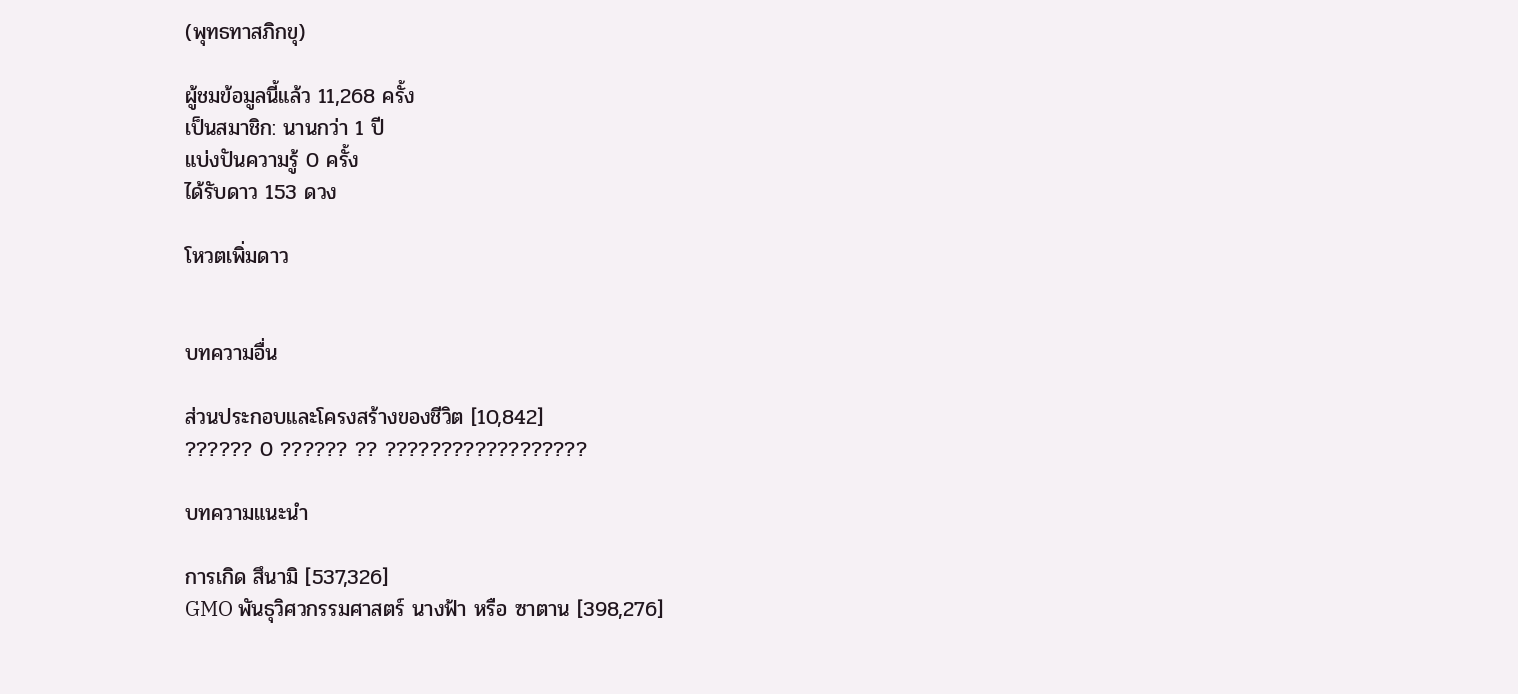(พุทธทาสภิกขุ)

ผู้ชมข้อมูลนี้แล้ว 11,268 ครั้ง
เป็นสมาชิก: นานกว่า 1 ปี
แบ่งปันความรู้ 0 ครั้ง
ได้รับดาว 153 ดวง

โหวตเพิ่มดาว


บทความอื่น

ส่วนประกอบและโครงสร้างของชีวิต [10,842]
?????? 0 ?????? ?? ??????????????????

บทความแนะนำ

การเกิด สึนามิ [537,326]
GMO พันธุวิศวกรรมศาสตร์ นางฟ้า หรือ ซาตาน [398,276]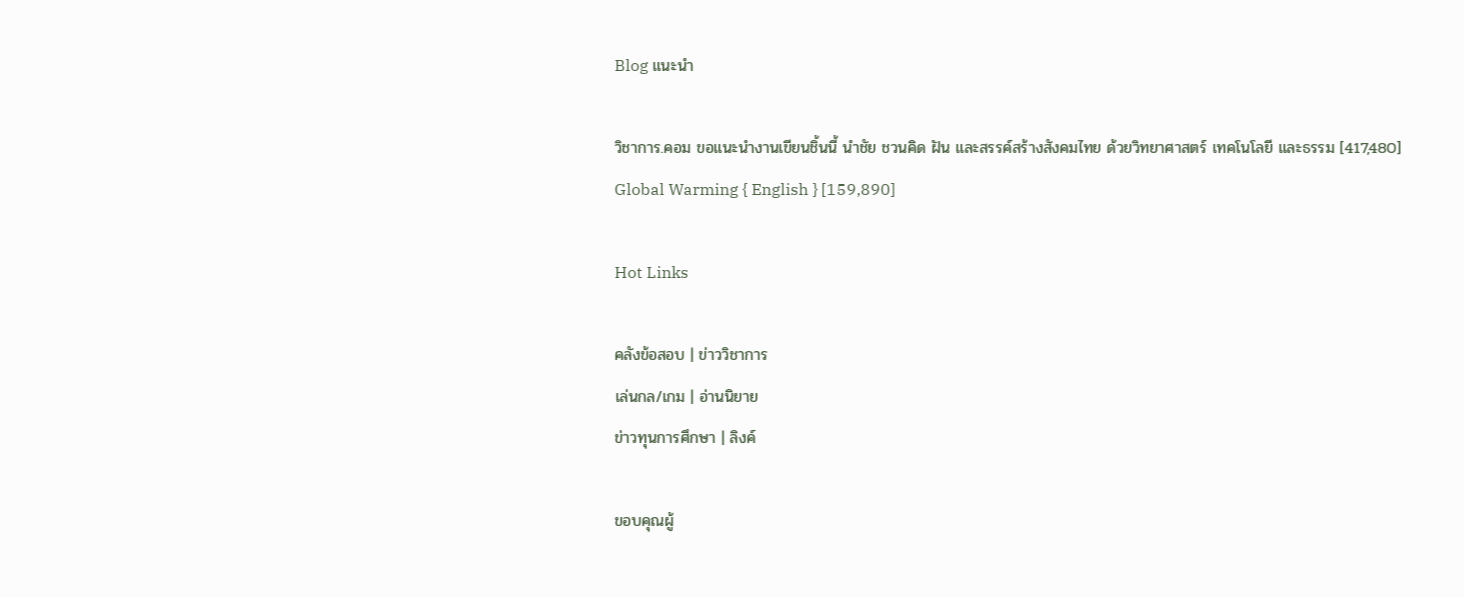Blog แนะนำ

วิชาการ.คอม ขอแนะนำงานเขียนชิ้นนี้ นำชัย ชวนคิด ฝัน และสรรค์สร้างสังคมไทย ด้วยวิทยาศาสตร์ เทคโนโลยี และธรรม [417,480]
Global Warming { English } [159,890]

Hot Links

คลังข้อสอบ | ข่าววิชาการ
เล่นกล/เกม | อ่านนิยาย
ข่าวทุนการศึกษา | ลิงค์

ขอบคุณผู้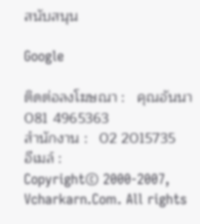สนับสนุน

Google

ติดต่อลงโฆษณา :   คุณอันนา 081 4965363
สำนักงาน :   02 2015735
อีเมล์ :
Copyright© 2000-2007, Vcharkarn.Com. All rights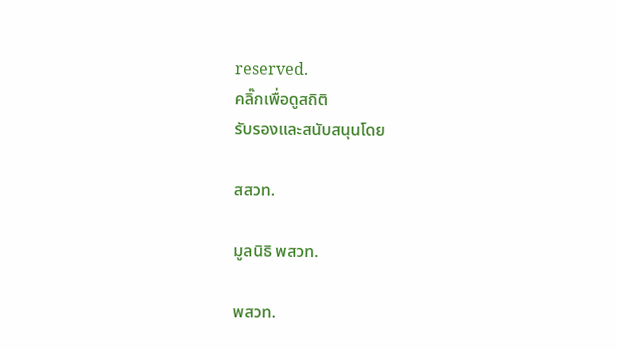reserved.
คลิ๊กเพื่อดูสถิติ
รับรองและสนับสนุนโดย

สสวท.

มูลนิธิ พสวท.

พสวท.